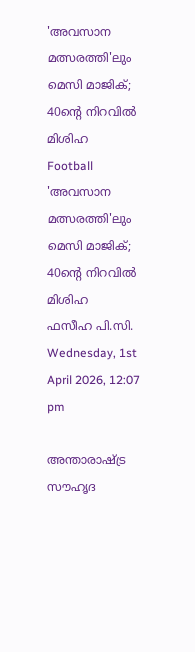'അവസാന മത്സരത്തി'ലും മെസി മാജിക്; 40ന്റെ നിറവില്‍ മിശിഹ
Football
'അവസാന മത്സരത്തി'ലും മെസി മാജിക്; 40ന്റെ നിറവില്‍ മിശിഹ
ഫസീഹ പി.സി.
Wednesday, 1st April 2026, 12:07 pm

അന്താരാഷ്ട്ര സൗഹൃദ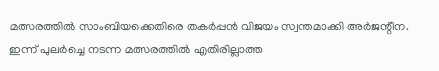മത്സരത്തില്‍ സാംബിയക്കെതിരെ തകര്‍പ്പന്‍ വിജയം സ്വന്തമാക്കി അര്‍ജന്റീന. ഇന്ന് പുലര്‍ച്ചെ നടന്ന മത്സരത്തില്‍ എതിരില്ലാത്ത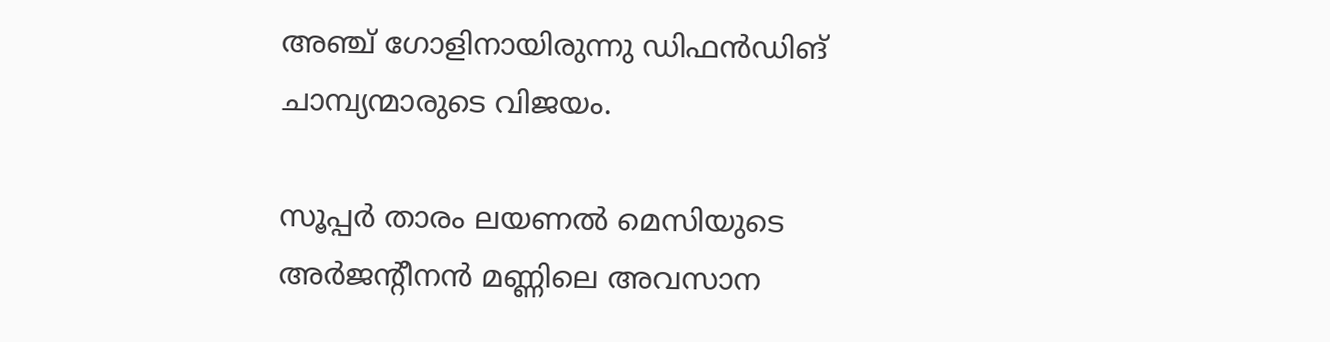അഞ്ച് ഗോളിനായിരുന്നു ഡിഫന്‍ഡിങ് ചാമ്പ്യന്മാരുടെ വിജയം.

സൂപ്പര്‍ താരം ലയണല്‍ മെസിയുടെ അര്‍ജന്റീനന്‍ മണ്ണിലെ അവസാന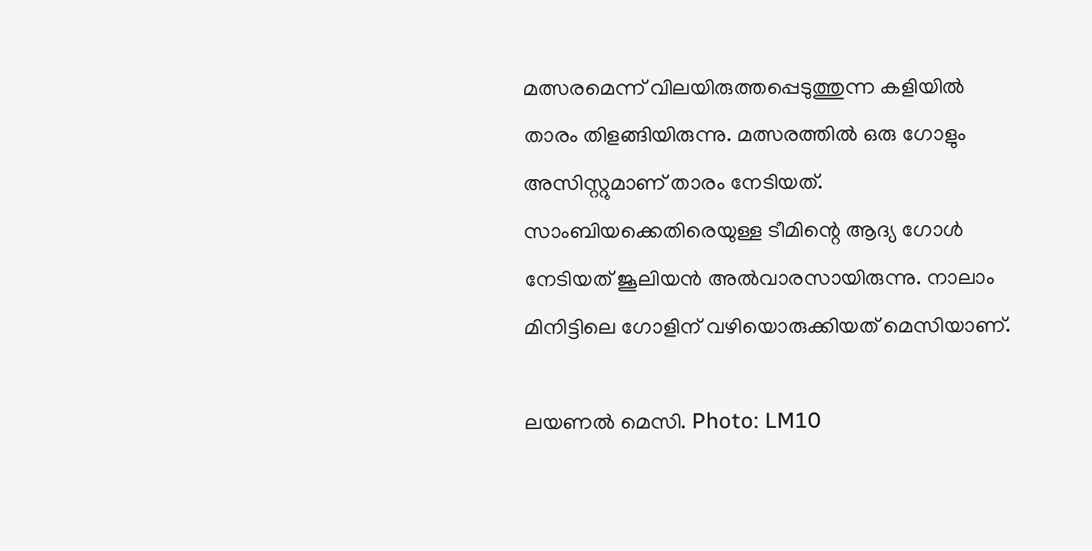മത്സരമെന്ന് വിലയിരുത്തപ്പെടുത്തുന്ന കളിയില്‍ താരം തിളങ്ങിയിരുന്നു. മത്സരത്തില്‍ ഒരു ഗോളും അസിസ്റ്റുമാണ് താരം നേടിയത്. സാംബിയക്കെതിരെയുള്ള ടീമിന്റെ ആദ്യ ഗോള്‍ നേടിയത് ജൂലിയന്‍ അല്‍വാരസായിരുന്നു. നാലാം മിനിട്ടിലെ ഗോളിന് വഴിയൊരുക്കിയത് മെസിയാണ്.

ലയണല്‍ മെസി. Photo: LM10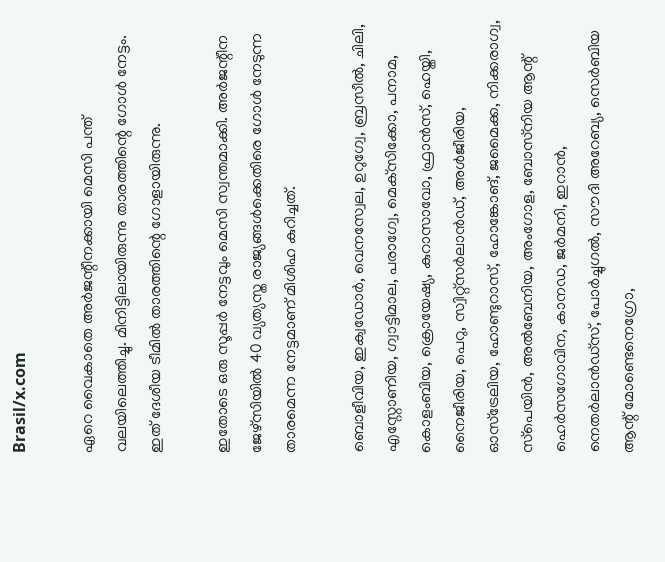Brasil/x.com

ഏറെ വൈകാതെ അര്‍ജന്റീനക്കായി മെസി പന്ത് വലയിലെത്തിച്ചു. മിനിട്ടിലായിരുന്നു താരത്തിന്റെ ഗോള്‍ നേട്ടം. ഇത് ദേശീയ ടീമില്‍ താരത്തിന്റെ ഗോളായിരുന്നു.

ഇതോടെ ഒരു സൂപ്പര്‍ നേട്ടവും മെസി സ്വന്തമാക്കി. അര്‍ജന്റീന ജേഴ്‌സിയില്‍ 40 വ്യത്യസ്ത രാജ്യങ്ങള്‍ക്കെതിരെ ഗോള്‍ നേടുന്ന താരമെന്ന നേട്ടമാണ് മിശിഹ കുറിച്ചത്.

ബൊളീവിയ, ഇക്വഡോര്‍, വെനസ്വേല, ഉറുഗ്വേ, ബ്രസീല്‍, ചിലി, എസ്റ്റോണിയ, ഗ്വാട്ടിമാല, പരാഗ്വേ, മെക്‌സിക്കോ, പനാമ, കൊളംബിയ, ക്രൊയേഷ്യ, കുറാസാവോ, ഫ്രാന്‍സ്, ഹെയ്തി, നൈജീരിയ, പെറു, സ്വിറ്റ്‌സര്‍ലാന്‍ഡ്, അള്‍ജീരിയ, ഓസ്‌ട്രേലിയ, ഹോണ്ടുറാസ്, ഹോങ്കോങ്, ജമൈക്ക, നിക്കരാഗ്വ, സ്‌പെയിന്‍, അല്‍ബേനിയ, അംഗോള, ബോസ്‌നിയ ആന്റ് ഹെര്‍സഗോവിന, കാനഡ, ജര്‍മനി, ഇറാന്‍, നെതര്‍ലാന്‍ഡ്‌സ്, പോര്‍ച്ചുഗല്‍, സൗദി അറേബ്യ, സെര്‍ബിയ ആന്റ് മോണ്ടെനെഗ്രോ,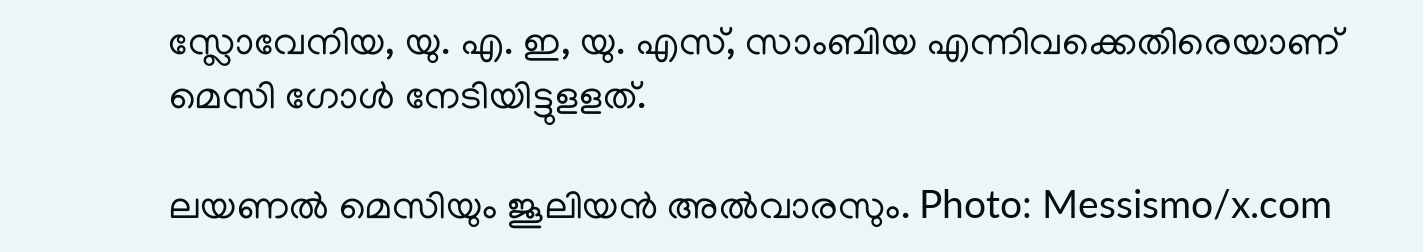സ്ലോവേനിയ, യു. എ. ഇ, യു. എസ്, സാംബിയ എന്നിവക്കെതിരെയാണ് മെസി ഗോള്‍ നേടിയിട്ടുളളത്.

ലയണൽ മെസിയും ജൂലിയൻ അൽവാരസും. Photo: Messismo/x.com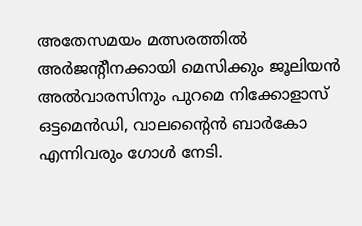അതേസമയം മത്സരത്തില്‍ അര്‍ജന്റീനക്കായി മെസിക്കും ജൂലിയന്‍ അല്‍വാരസിനും പുറമെ നിക്കോളാസ് ഒട്ടമെന്‍ഡി, വാലന്റൈന്‍ ബാര്‍കോ എന്നിവരും ഗോള്‍ നേടി.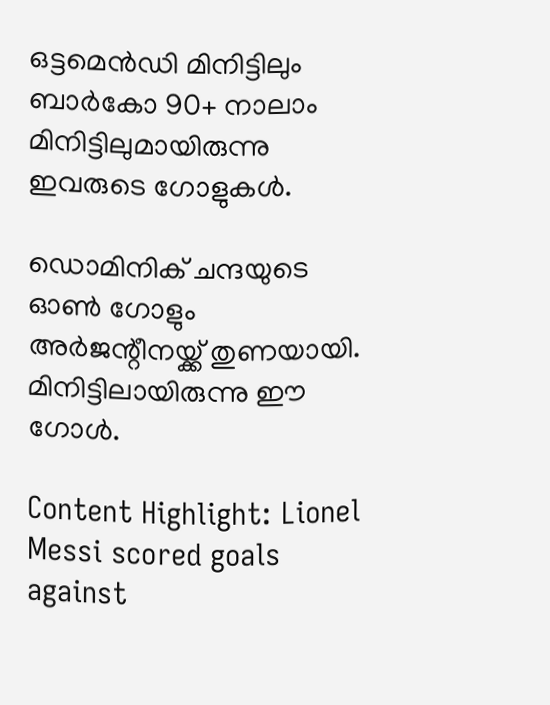ഒട്ടമെന്‍ഡി മിനിട്ടിലും ബാര്‍കോ 90+ നാലാം മിനിട്ടിലുമായിരുന്നു ഇവരുടെ ഗോളുകള്‍.

ഡൊമിനിക് ചന്ദയുടെ ഓണ്‍ ഗോളും അര്‍ജന്റീനയ്ക്ക് തുണയായി. മിനിട്ടിലായിരുന്നു ഈ ഗോള്‍.

Content Highlight: Lionel Messi scored goals against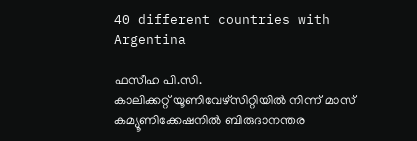40 different countries with Argentina

ഫസീഹ പി.സി.
കാലിക്കറ്റ് യൂണിവേഴ്‌സിറ്റിയില്‍ നിന്ന് മാസ് കമ്യൂണിക്കേഷനില്‍ ബിരുദാനന്തര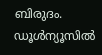ബിരുദം. ഡൂള്‍ന്യൂസില്‍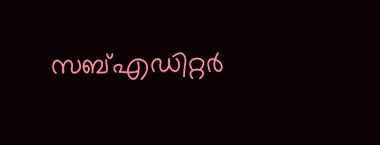സബ്എഡിറ്റര്‍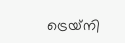ട്രെയ്‌നി